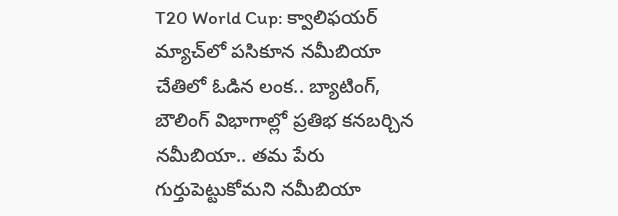T20 World Cup: క్వాలిఫయర్ మ్యాచ్‌లో పసికూన నమీబియా చేతిలో ఓడిన లంక.. బ్యాటింగ్, బౌలింగ్ విభాగాల్లో ప్రతిభ కనబర్చిన నమీబియా.. తమ పేరు గుర్తుపెట్టుకోమని నమీబియా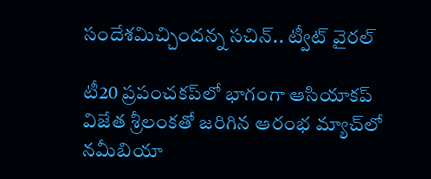సందేశమిచ్చిందన్న సచిన్.. ట్వీట్ వైరల్

టీ20 ప్రపంచకప్‌లో భాగంగా ఆసియాకప్ విజేత శ్రీలంకతో జరిగిన ఆరంభ మ్యాచ్‌లో నమీబియా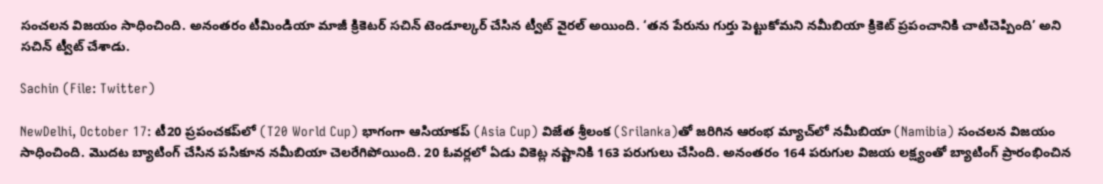సంచలన విజయం సాధించింది. అనంతరం టీమిండియా మాజీ క్రికెటర్ సచిన్ టెండూల్కర్ చేసిన ట్వీట్ వైరల్ అయింది. ‘తన పేరును గుర్తు పెట్టుకోమని నమీబియా క్రికెట్ ప్రపంచానికి చాటిచెప్పింది’ అని సచిన్ ట్వీట్ చేశాడు.

Sachin (File: Twitter)

NewDelhi, October 17: టీ20 ప్రపంచకప్‌లో (T20 World Cup) భాగంగా ఆసియాకప్ (Asia Cup) విజేత శ్రీలంక (Srilanka)తో జరిగిన ఆరంభ మ్యాచ్‌లో నమీబియా (Namibia) సంచలన విజయం సాధించింది. మొదట బ్యాటింగ్ చేసిన పసికూన నమీబియా చెలరేగిపోయింది. 20 ఓవర్లలో ఏడు వికెట్ల నష్టానికి 163 పరుగులు చేసింది. అనంతరం 164 పరుగుల విజయ లక్ష్యంతో బ్యాటింగ్ ప్రారంభించిన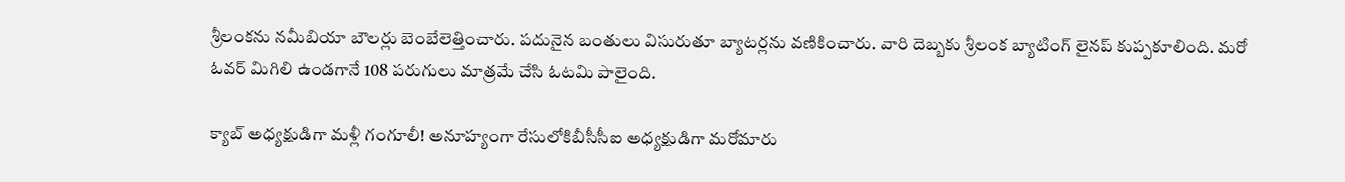శ్రీలంకను నమీబియా బౌలర్లు బెంబేలెత్తించారు. పదునైన బంతులు విసురుతూ బ్యాటర్లను వణికించారు. వారి దెబ్బకు శ్రీలంక బ్యాటింగ్ లైనప్ కుప్పకూలింది. మరో ఓవర్ మిగిలి ఉండగానే 108 పరుగులు మాత్రమే చేసి ఓటమి పాలైంది.

క్యాబ్ అధ్యక్షుడిగా మళ్లీ గంగూలీ! అనూహ్యంగా రేసులోకిబీసీసీఐ అధ్యక్షుడిగా మరోమారు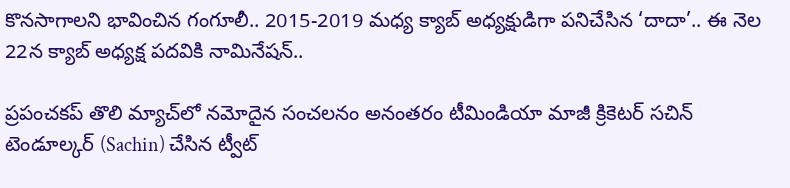కొనసాగాలని భావించిన గంగూలీ.. 2015-2019 మధ్య క్యాబ్ అధ్యక్షుడిగా పనిచేసిన ‘దాదా’.. ఈ నెల 22న క్యాబ్ అధ్యక్ష పదవికి నామినేషన్..

ప్రపంచకప్ తొలి మ్యాచ్‌లో నమోదైన సంచలనం అనంతరం టీమిండియా మాజీ క్రికెటర్ సచిన్ టెండూల్కర్ (Sachin) చేసిన ట్వీట్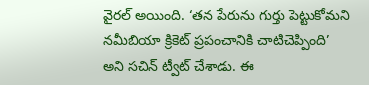వైరల్ అయింది. ‘తన పేరును గుర్తు పెట్టుకోమని నమీబియా క్రికెట్ ప్రపంచానికి చాటిచెప్పింది’ అని సచిన్ ట్వీట్ చేశాడు. ఈ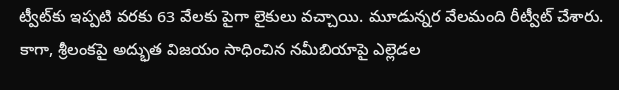ట్వీట్‌కు ఇప్పటి వరకు 63 వేలకు పైగా లైకులు వచ్చాయి. మూడున్నర వేలమంది రీట్వీట్ చేశారు. కాగా, శ్రీలంకపై అద్భుత విజయం సాధించిన నమీబియాపై ఎల్లెడల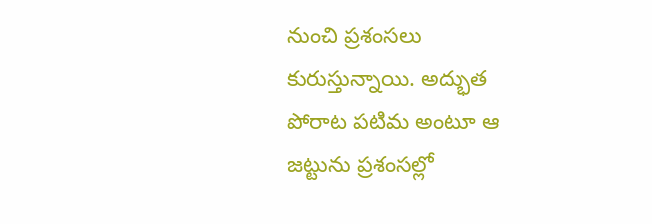నుంచి ప్రశంసలు కురుస్తున్నాయి. అద్భుత పోరాట పటిమ అంటూ ఆ జట్టును ప్రశంసల్లో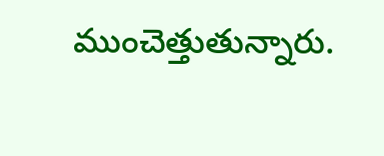ముంచెత్తుతున్నారు.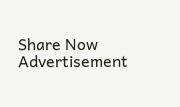Share Now
Advertisement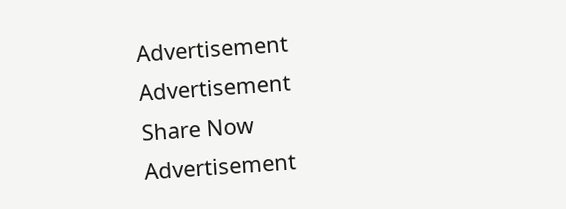Advertisement
Advertisement
Share Now
Advertisement